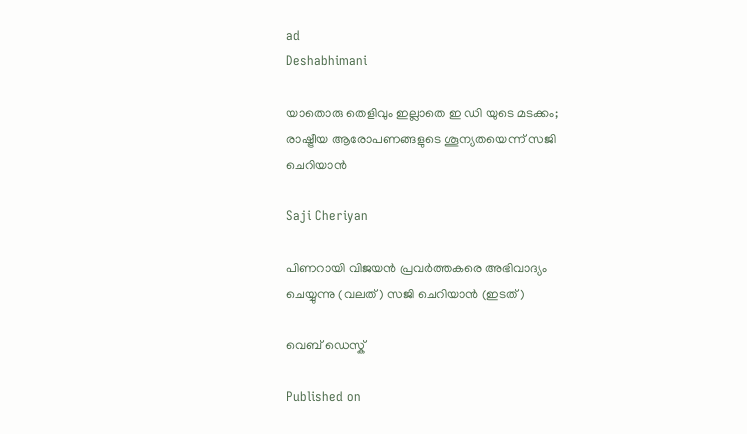ad
Deshabhimani

യാതൊരു തെളിവും ഇല്ലാതെ ഇ ഡി യുടെ മടക്കം; രാഷ്ട്രീയ ആരോപണങ്ങളുടെ ശൂന്യതയെന്ന് സജി ചെറിയാൻ

Saji Cheriyan

പിണറായി വിജയന്‍ പ്രവര്‍ത്തകരെ അഭിവാദ്യം ചെയ്യുന്നു (വലത്) സജി ചെറിയാന്‍ (ഇടത്)

വെബ് ഡെസ്ക്

Published on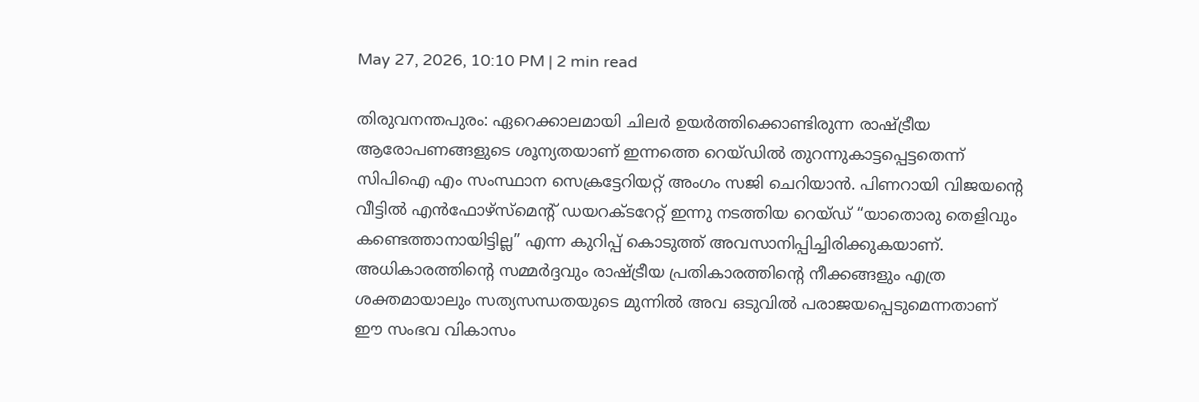May 27, 2026, 10:10 PM | 2 min read

തിരുവനന്തപുരം: ഏറെക്കാലമായി ചിലർ ഉയർത്തിക്കൊണ്ടിരുന്ന രാഷ്ട്രീയ ആരോപണങ്ങളുടെ ശൂന്യതയാണ് ഇന്നത്തെ റെയ്ഡിൽ തുറന്നുകാട്ടപ്പെട്ടതെന്ന് സിപിഐ എം സംസ്ഥാന സെക്രട്ടേറിയറ്റ് അംഗം സജി ചെറിയാൻ. പിണറായി വിജയന്റെ വീട്ടിൽ എൻഫോഴ്‌സ്മെന്റ് ഡയറക്ടറേറ്റ് ഇന്നു നടത്തിയ റെയ്ഡ് “യാതൊരു തെളിവും കണ്ടെത്താനായിട്ടില്ല” എന്ന കുറിപ്പ് കൊടുത്ത് അവസാനിപ്പിച്ചിരിക്കുകയാണ്. അധികാരത്തിന്റെ സമ്മർദ്ദവും രാഷ്ട്രീയ പ്രതികാരത്തിന്റെ നീക്കങ്ങളും എത്ര ശക്തമായാലും സത്യസന്ധതയുടെ മുന്നിൽ അവ ഒടുവിൽ പരാജയപ്പെടുമെന്നതാണ് ഈ സംഭവ വികാസം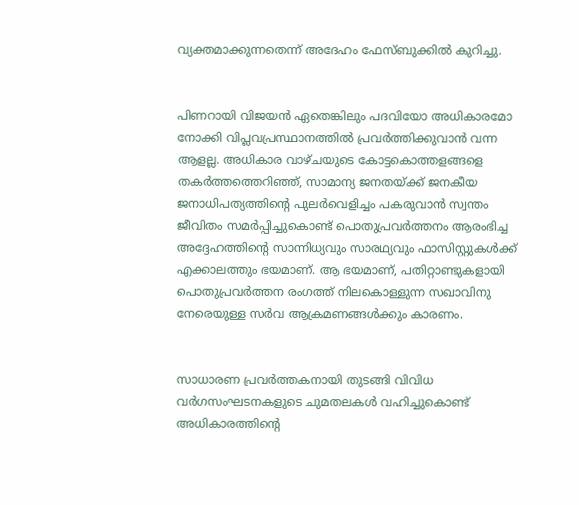വ്യക്തമാക്കുന്നതെന്ന് അദേഹം ഫേസ്ബുക്കിൽ കുറിച്ചു.


പിണറായി വിജയൻ ഏതെങ്കിലും പദവിയോ അധികാരമോ നോക്കി വിപ്ലവപ്രസ്ഥാനത്തിൽ പ്രവർത്തിക്കുവാൻ വന്ന ആളല്ല. അധികാര വാഴ്ചയുടെ കോട്ടകൊത്തളങ്ങളെ തകർത്തത്തെറിഞ്ഞ്, സാമാന്യ ജനതയ്ക്ക് ജനകീയ ജനാധിപത്യത്തിന്റെ പുലർവെളിച്ചം പകരുവാൻ സ്വന്തം ജീവിതം സമർപ്പിച്ചുകൊണ്ട് പൊതുപ്രവർത്തനം ആരംഭിച്ച അദ്ദേഹത്തിന്റെ സാന്നിധ്യവും സാരഥ്യവും ഫാസിസ്റ്റുകൾക്ക് എക്കാലത്തും ഭയമാണ്. ആ ഭയമാണ്, പതിറ്റാണ്ടുകളായി പൊതുപ്രവർത്തന രംഗത്ത് നിലകൊള്ളുന്ന സഖാവിനു നേരെയുള്ള സർവ ആക്രമണങ്ങൾക്കും കാരണം.


സാധാരണ പ്രവർത്തകനായി തുടങ്ങി വിവിധ വർഗസംഘടനകളുടെ ചുമതലകൾ വഹിച്ചുകൊണ്ട് അധികാരത്തിന്റെ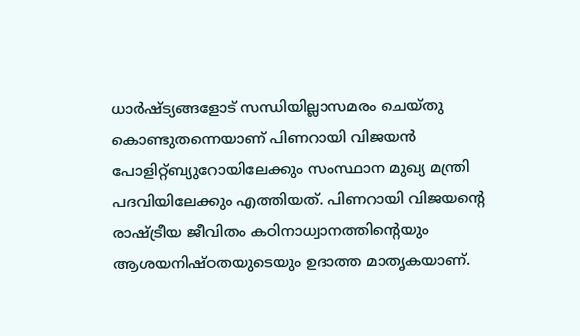ധാർഷ്ട്യങ്ങളോട് സന്ധിയില്ലാസമരം ചെയ്തു കൊണ്ടുതന്നെയാണ് പിണറായി വിജയൻ പോളിറ്റ്ബ്യുറോയിലേക്കും സംസ്ഥാന മുഖ്യ മന്ത്രി പദവിയിലേക്കും എത്തിയത്. പിണറായി വിജയന്റെ രാഷ്ട്രീയ ജീവിതം കഠിനാധ്വാനത്തിന്റെയും ആശയനിഷ്ഠതയുടെയും ഉദാത്ത മാതൃകയാണ്.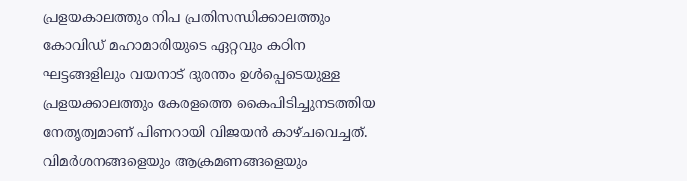പ്രളയകാലത്തും നിപ പ്രതിസന്ധിക്കാലത്തും കോവിഡ് മഹാമാരിയുടെ ഏറ്റവും കഠിന ഘട്ടങ്ങളിലും വയനാട് ദുരന്തം ഉൾപ്പെടെയുള്ള പ്രളയക്കാലത്തും കേരളത്തെ കൈപിടിച്ചുനടത്തിയ നേതൃത്വമാണ് പിണറായി വിജയൻ കാഴ്ചവെച്ചത്. വിമർശനങ്ങളെയും ആക്രമണങ്ങളെയും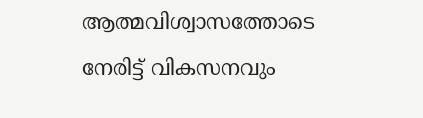ആത്മവിശ്വാസത്തോടെ നേരിട്ട് വികസനവും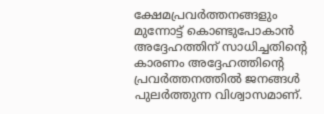ക്ഷേമപ്രവർത്തനങ്ങളും മുന്നോട്ട് കൊണ്ടുപോകാൻ അദ്ദേഹത്തിന് സാധിച്ചതിന്റെ കാരണം അദ്ദേഹത്തിന്റെ പ്രവർത്തനത്തിൽ ജനങ്ങൾ പുലർത്തുന്ന വിശ്വാസമാണ്.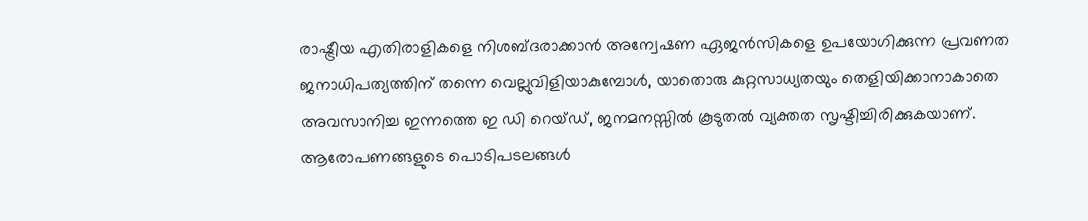രാഷ്ട്രീയ എതിരാളികളെ നിശബ്ദരാക്കാൻ അന്വേഷണ ഏജൻസികളെ ഉപയോഗിക്കുന്ന പ്രവണത ജനാധിപത്യത്തിന് തന്നെ വെല്ലുവിളിയാകുമ്പോൾ, യാതൊരു കുറ്റസാധ്യതയും തെളിയിക്കാനാകാതെ അവസാനിച്ച ഇന്നത്തെ ഇ ഡി റെയ്ഡ്, ജനമനസ്സിൽ കൂടുതൽ വ്യക്തത സൃഷ്ടിച്ചിരിക്കുകയാണ്. ആരോപണങ്ങളുടെ പൊടിപടലങ്ങൾ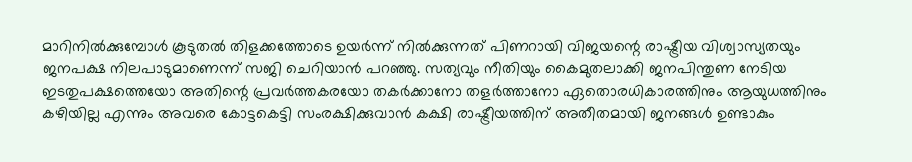മാറിനിൽക്കുമ്പോൾ കൂടുതൽ തിളക്കത്തോടെ ഉയർന്ന് നിൽക്കുന്നത് പിണറായി വിജയന്റെ രാഷ്ട്രീയ വിശ്വാസ്യതയും ജനപക്ഷ നിലപാടുമാണെന്ന് സജി ചെറിയാൻ പറഞ്ഞു. സത്യവും നീതിയും കൈമുതലാക്കി ജനപിന്തുണ നേടിയ ഇടതുപക്ഷത്തെയോ അതിന്റെ പ്രവർത്തകരയോ തകർക്കാനോ തളർത്താനോ ഏതൊരധികാരത്തിനും ആയുധത്തിനും കഴിയില്ല എന്നും അവരെ കോട്ടകെട്ടി സംരക്ഷിക്കുവാൻ കക്ഷി രാഷ്ട്രീയത്തിന് അതീതമായി ജനങ്ങൾ ഉണ്ടാകും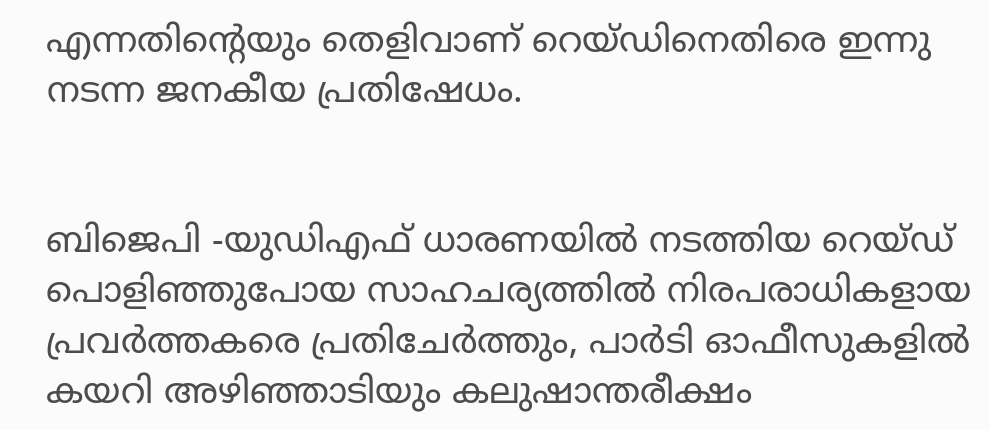എന്നതിന്റെയും തെളിവാണ് റെയ്ഡിനെതിരെ ഇന്നു നടന്ന ജനകീയ പ്രതിഷേധം.


ബിജെപി -യുഡിഎഫ് ധാരണയിൽ നടത്തിയ റെയ്ഡ് പൊളിഞ്ഞുപോയ സാഹചര്യത്തിൽ നിരപരാധികളായ പ്രവർത്തകരെ പ്രതിചേർത്തും, പാർടി ഓഫീസുകളിൽ കയറി അഴിഞ്ഞാടിയും കലുഷാന്തരീക്ഷം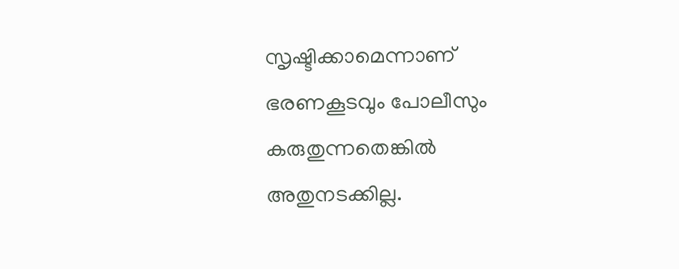സൃഷ്ടിക്കാമെന്നാണ് ഭരണകൂടവും പോലീസും കരുതുന്നതെങ്കിൽ അതുനടക്കില്ല.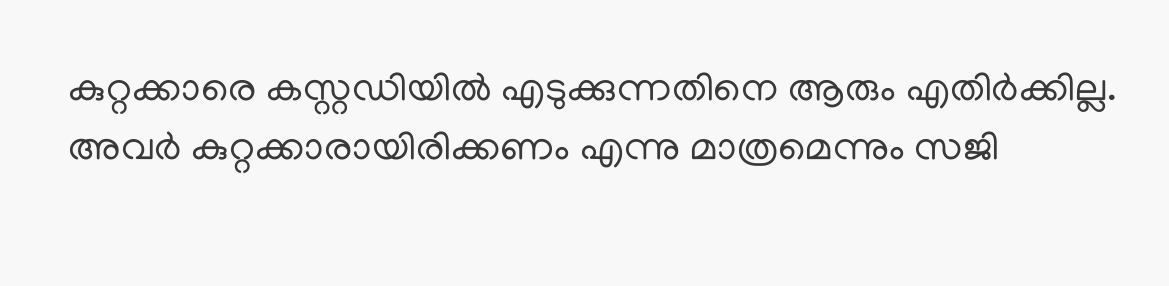കുറ്റക്കാരെ കസ്റ്റഡിയിൽ എടുക്കുന്നതിനെ ആരും എതിർക്കില്ല. അവർ കുറ്റക്കാരായിരിക്കണം എന്നു മാത്രമെന്നും സജി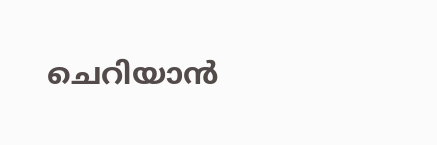ചെറിയാൻ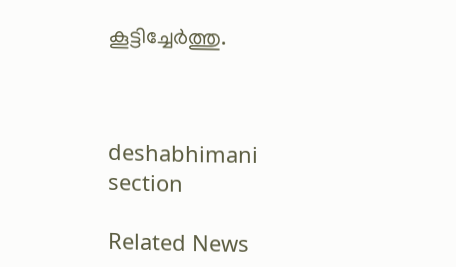കൂട്ടിച്ചേർത്തു.



deshabhimani section

Related News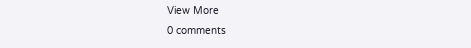View More
0 comments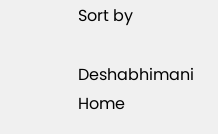Sort by

Deshabhimani
Home